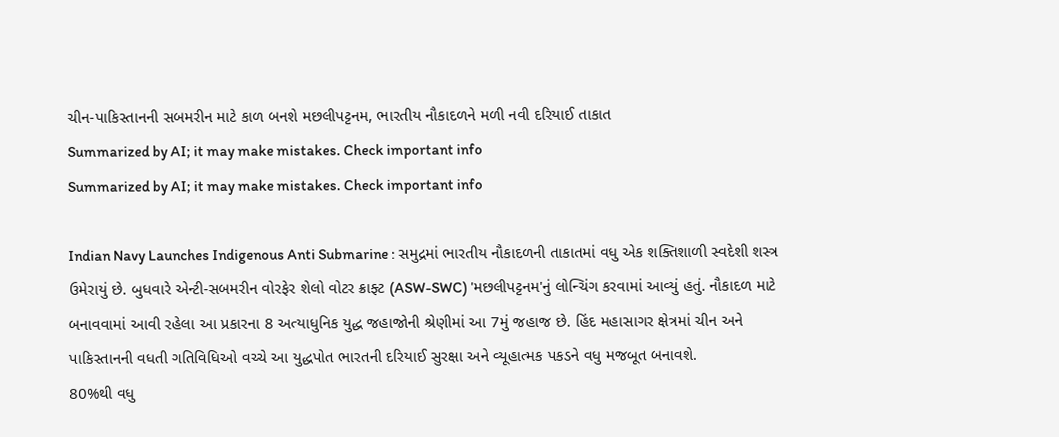ચીન-પાકિસ્તાનની સબમરીન માટે કાળ બનશે મછલીપટ્ટનમ, ભારતીય નૌકાદળને મળી નવી દરિયાઈ તાકાત
Summarized by AI; it may make mistakes. Check important info
Summarized by AI; it may make mistakes. Check important info

Indian Navy Launches Indigenous Anti Submarine : સમુદ્રમાં ભારતીય નૌકાદળની તાકાતમાં વધુ એક શક્તિશાળી સ્વદેશી શસ્ત્ર ઉમેરાયું છે. બુધવારે એન્ટી-સબમરીન વોરફેર શેલો વોટર ક્રાફ્ટ (ASW-SWC) 'મછલીપટ્ટનમ'નું લોન્ચિંગ કરવામાં આવ્યું હતું. નૌકાદળ માટે બનાવવામાં આવી રહેલા આ પ્રકારના 8 અત્યાધુનિક યુદ્ધ જહાજોની શ્રેણીમાં આ 7મું જહાજ છે. હિંદ મહાસાગર ક્ષેત્રમાં ચીન અને પાકિસ્તાનની વધતી ગતિવિધિઓ વચ્ચે આ યુદ્ધપોત ભારતની દરિયાઈ સુરક્ષા અને વ્યૂહાત્મક પકડને વધુ મજબૂત બનાવશે.
80%થી વધુ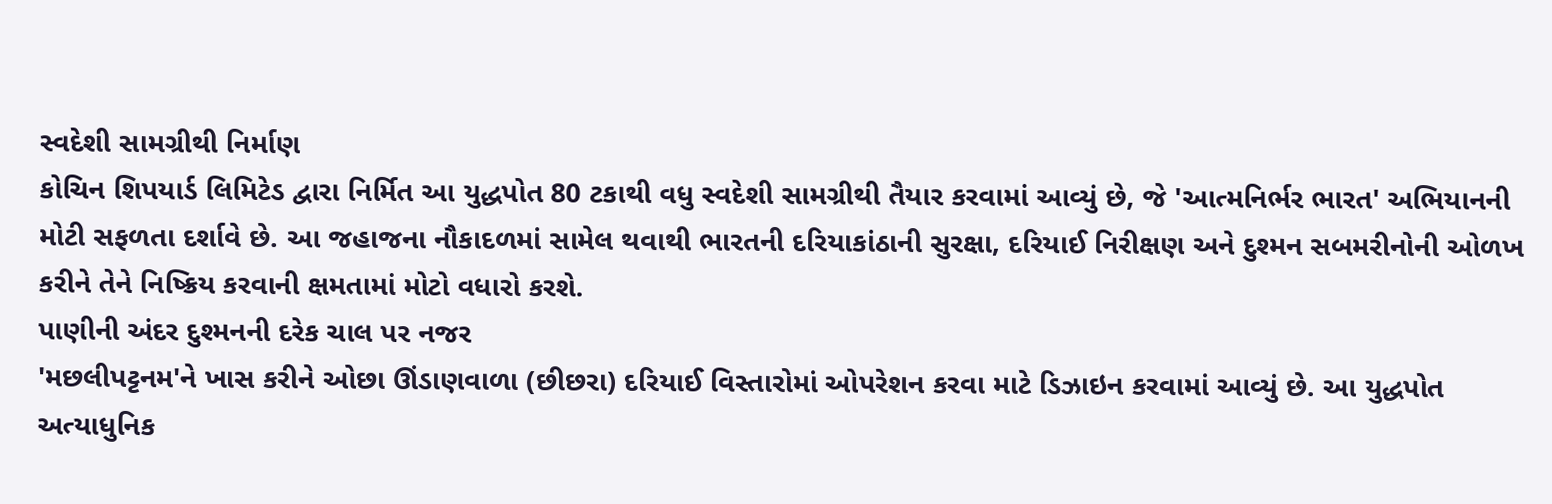સ્વદેશી સામગ્રીથી નિર્માણ
કોચિન શિપયાર્ડ લિમિટેડ દ્વારા નિર્મિત આ યુદ્ધપોત 80 ટકાથી વધુ સ્વદેશી સામગ્રીથી તૈયાર કરવામાં આવ્યું છે, જે 'આત્મનિર્ભર ભારત' અભિયાનની મોટી સફળતા દર્શાવે છે. આ જહાજના નૌકાદળમાં સામેલ થવાથી ભારતની દરિયાકાંઠાની સુરક્ષા, દરિયાઈ નિરીક્ષણ અને દુશ્મન સબમરીનોની ઓળખ કરીને તેને નિષ્ક્રિય કરવાની ક્ષમતામાં મોટો વધારો કરશે.
પાણીની અંદર દુશ્મનની દરેક ચાલ પર નજર
'મછલીપટ્ટનમ'ને ખાસ કરીને ઓછા ઊંડાણવાળા (છીછરા) દરિયાઈ વિસ્તારોમાં ઓપરેશન કરવા માટે ડિઝાઇન કરવામાં આવ્યું છે. આ યુદ્ધપોત અત્યાધુનિક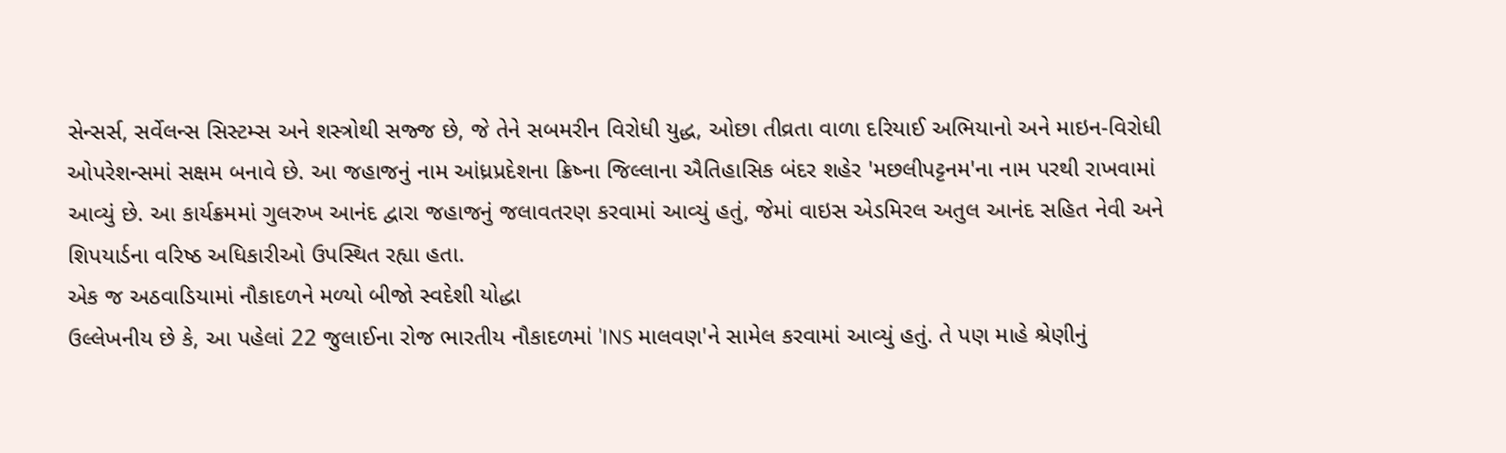સેન્સર્સ, સર્વેલન્સ સિસ્ટમ્સ અને શસ્ત્રોથી સજ્જ છે, જે તેને સબમરીન વિરોધી યુદ્ધ, ઓછા તીવ્રતા વાળા દરિયાઈ અભિયાનો અને માઇન-વિરોધી ઓપરેશન્સમાં સક્ષમ બનાવે છે. આ જહાજનું નામ આંધ્રપ્રદેશના ક્રિષ્ના જિલ્લાના ઐતિહાસિક બંદર શહેર 'મછલીપટ્ટનમ'ના નામ પરથી રાખવામાં આવ્યું છે. આ કાર્યક્રમમાં ગુલરુખ આનંદ દ્વારા જહાજનું જલાવતરણ કરવામાં આવ્યું હતું, જેમાં વાઇસ એડમિરલ અતુલ આનંદ સહિત નેવી અને શિપયાર્ડના વરિષ્ઠ અધિકારીઓ ઉપસ્થિત રહ્યા હતા.
એક જ અઠવાડિયામાં નૌકાદળને મળ્યો બીજો સ્વદેશી યોદ્ધા
ઉલ્લેખનીય છે કે, આ પહેલાં 22 જુલાઈના રોજ ભારતીય નૌકાદળમાં 'INS માલવણ'ને સામેલ કરવામાં આવ્યું હતું. તે પણ માહે શ્રેણીનું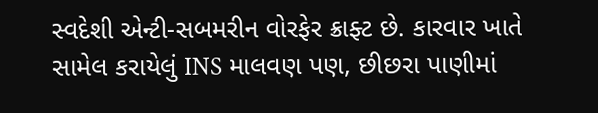સ્વદેશી એન્ટી-સબમરીન વોરફેર ક્રાફ્ટ છે. કારવાર ખાતે સામેલ કરાયેલું INS માલવણ પણ, છીછરા પાણીમાં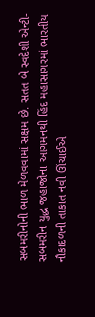સબમરીનોની ભાળ મેળવવામાં સક્ષમ છે. સતત બે સ્વદેશી એન્ટી-સબમરીન યુદ્ધ જહાજોના આગમનથી હિંદ મહાસાગરમાં ભારતીય નૌકાદળની તાકાત નવી ઊંચાઈએ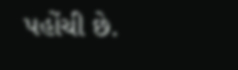પહોંચી છે.